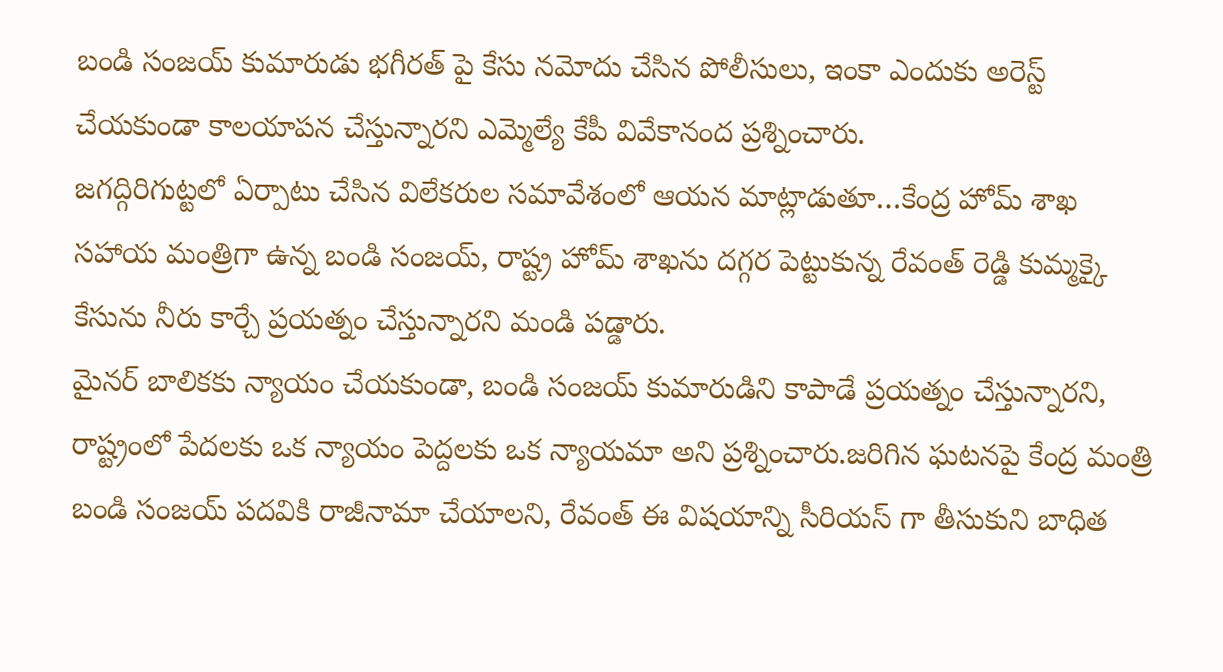బండి సంజయ్ కుమారుడు భగీరత్ పై కేసు నమోదు చేసిన పోలీసులు, ఇంకా ఎందుకు అరెస్ట్ చేయకుండా కాలయాపన చేస్తున్నారని ఎమ్మెల్యే కేపీ వివేకానంద ప్రశ్నించారు.
జగద్గిరిగుట్టలో ఏర్పాటు చేసిన విలేకరుల సమావేశంలో ఆయన మాట్లాడుతూ…కేంద్ర హోమ్ శాఖ సహాయ మంత్రిగా ఉన్న బండి సంజయ్, రాష్ట్ర హోమ్ శాఖను దగ్గర పెట్టుకున్న రేవంత్ రెడ్డి కుమ్మక్కై కేసును నీరు కార్చే ప్రయత్నం చేస్తున్నారని మండి పడ్డారు.
మైనర్ బాలికకు న్యాయం చేయకుండా, బండి సంజయ్ కుమారుడిని కాపాడే ప్రయత్నం చేస్తున్నారని, రాష్ట్రంలో పేదలకు ఒక న్యాయం పెద్దలకు ఒక న్యాయమా అని ప్రశ్నించారు.జరిగిన ఘటనపై కేంద్ర మంత్రి బండి సంజయ్ పదవికి రాజీనామా చేయాలని, రేవంత్ ఈ విషయాన్ని సీరియస్ గా తీసుకుని బాధిత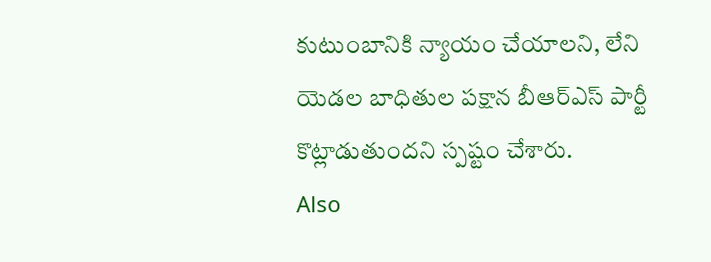కుటుంబానికి న్యాయం చేయాలని, లేని యెడల బాధితుల పక్షాన బీఆర్ఎస్ పార్టీ కొట్లాడుతుందని స్పష్టం చేశారు.
Also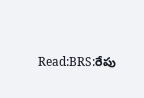Read:BRS:రేపు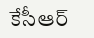కేసీఆర్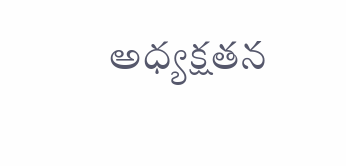అధ్యక్షతన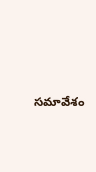సమావేశం